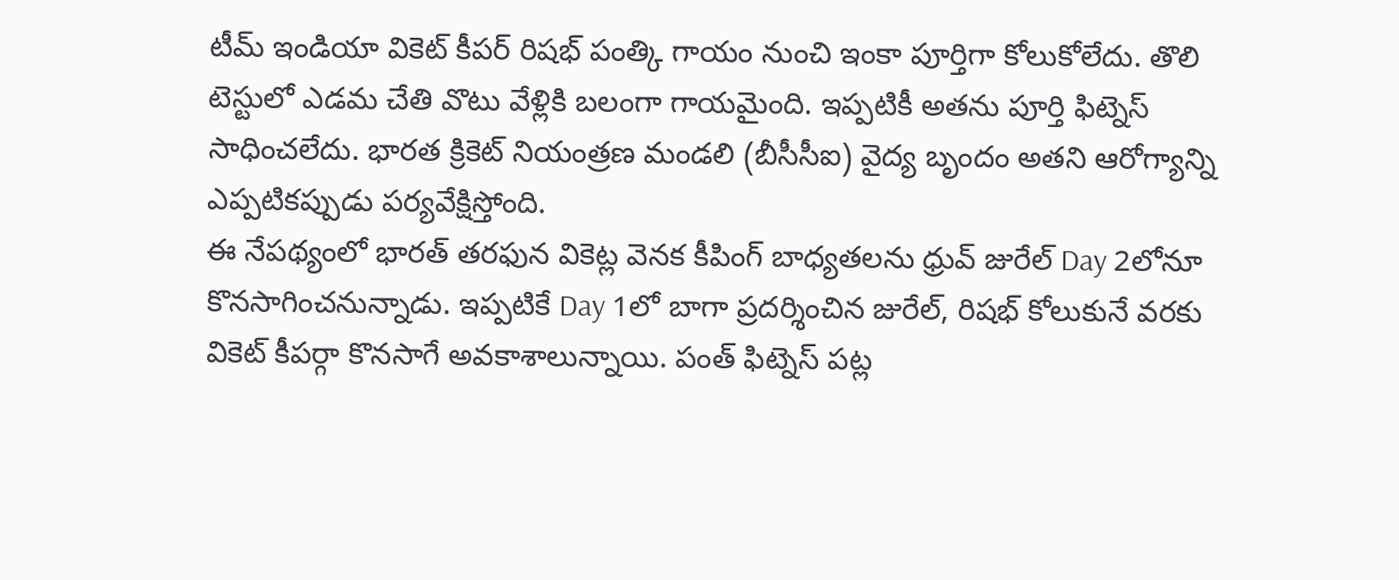టీమ్ ఇండియా వికెట్ కీపర్ రిషభ్ పంత్కి గాయం నుంచి ఇంకా పూర్తిగా కోలుకోలేదు. తొలి టెస్టులో ఎడమ చేతి వొటు వేళ్లికి బలంగా గాయమైంది. ఇప్పటికీ అతను పూర్తి ఫిట్నెస్ సాధించలేదు. భారత క్రికెట్ నియంత్రణ మండలి (బీసీసీఐ) వైద్య బృందం అతని ఆరోగ్యాన్ని ఎప్పటికప్పుడు పర్యవేక్షిస్తోంది.
ఈ నేపథ్యంలో భారత్ తరఫున వికెట్ల వెనక కీపింగ్ బాధ్యతలను ధ్రువ్ జురేల్ Day 2లోనూ కొనసాగించనున్నాడు. ఇప్పటికే Day 1లో బాగా ప్రదర్శించిన జురేల్, రిషభ్ కోలుకునే వరకు వికెట్ కీపర్గా కొనసాగే అవకాశాలున్నాయి. పంత్ ఫిట్నెస్ పట్ల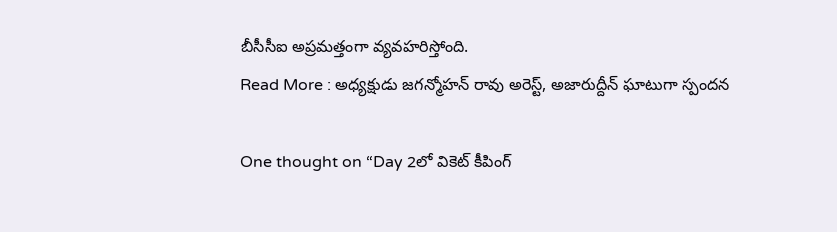బీసీసీఐ అప్రమత్తంగా వ్యవహరిస్తోంది.
Read More : అధ్యక్షుడు జగన్మోహన్ రావు అరెస్ట్, అజారుద్దీన్ ఘాటుగా స్పందన

One thought on “Day 2లో వికెట్ కీపింగ్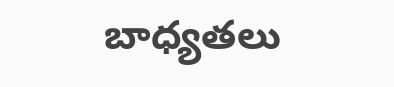బాధ్యతలు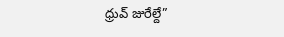ధ్రువ్ జురేల్దే”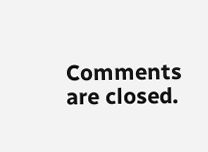Comments are closed.